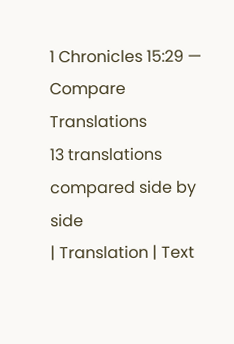1 Chronicles 15:29 — Compare Translations
13 translations compared side by side
| Translation | Text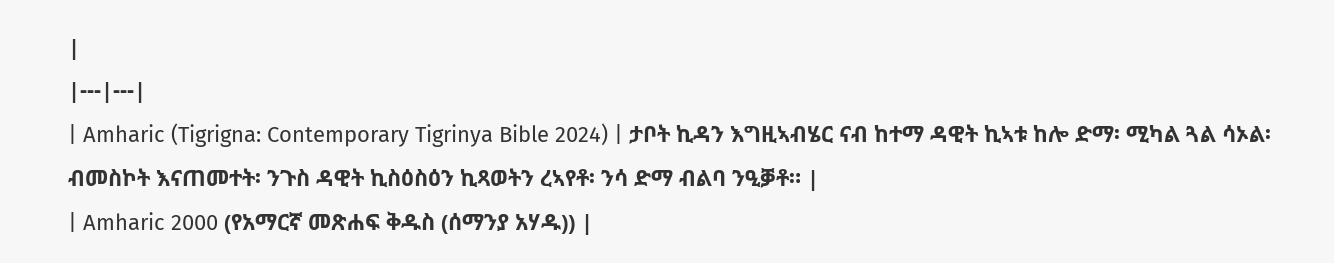|
|---|---|
| Amharic (Tigrigna: Contemporary Tigrinya Bible 2024) | ታቦት ኪዳን እግዚኣብሄር ናብ ከተማ ዳዊት ኪኣቱ ከሎ ድማ፡ ሚካል ጓል ሳኦል፡ ብመስኮት እናጠመተት፡ ንጉስ ዳዊት ኪስዕስዕን ኪጻወትን ረኣየቶ፡ ንሳ ድማ ብልባ ንዒቓቶ። |
| Amharic 2000 (የአማርኛ መጽሐፍ ቅዱስ (ሰማንያ አሃዱ)) |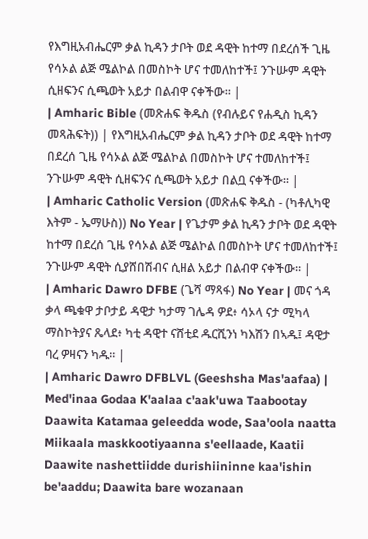የእግዚአብሔርም ቃል ኪዳን ታቦት ወደ ዳዊት ከተማ በደረሰች ጊዜ የሳኦል ልጅ ሜልኮል በመስኮት ሆና ተመለከተች፤ ንጉሡም ዳዊት ሲዘፍንና ሲጫወት አይታ በልብዋ ናቀችው። |
| Amharic Bible (መጽሐፍ ቅዱስ (የብሉይና የሐዲስ ኪዳን መጻሕፍት)) | የእግዚአብሔርም ቃል ኪዳን ታቦት ወደ ዳዊት ከተማ በደረሰ ጊዜ የሳኦል ልጅ ሜልኮል በመስኮት ሆና ተመለከተች፤ ንጉሡም ዳዊት ሲዘፍንና ሲጫወት አይታ በልቧ ናቀችው። |
| Amharic Catholic Version (መጽሐፍ ቅዱስ - (ካቶሊካዊ እትም - ኤማሁስ)) No Year | የጌታም ቃል ኪዳን ታቦት ወደ ዳዊት ከተማ በደረሰ ጊዜ የሳኦል ልጅ ሜልኮል በመስኮት ሆና ተመለከተች፤ ንጉሡም ዳዊት ሲያሸበሽብና ሲዘል አይታ በልብዋ ናቀችው። |
| Amharic Dawro DFBE (ጌሻ ማጻፋ) No Year | መና ጎዳ ቃላ ጫቁዋ ታቦታይ ዳዊታ ካታማ ገሌዳ ዎደ፥ ሳኦላ ናታ ሚካላ ማስኮትያና ጼላደ፥ ካቲ ዳዊተ ናሸቲደ ዱርሺንነ ካእሽን በኣዱ፤ ዳዊታ ባረ ዎዛናን ካዱ። |
| Amharic Dawro DFBLVL (Geeshsha Mas'aafaa) | Med'inaa Godaa K'aalaa c'aak'uwa Taabootay Daawita Katamaa geleedda wode, Saa'oola naatta Miikaala maskkootiyaanna s'eellaade, Kaatii Daawite nashettiidde durishiininne kaa'ishin be'aaddu; Daawita bare wozanaan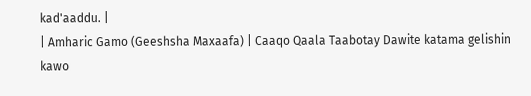kad'aaddu. |
| Amharic Gamo (Geeshsha Maxaafa) | Caaqo Qaala Taabotay Dawite katama gelishin kawo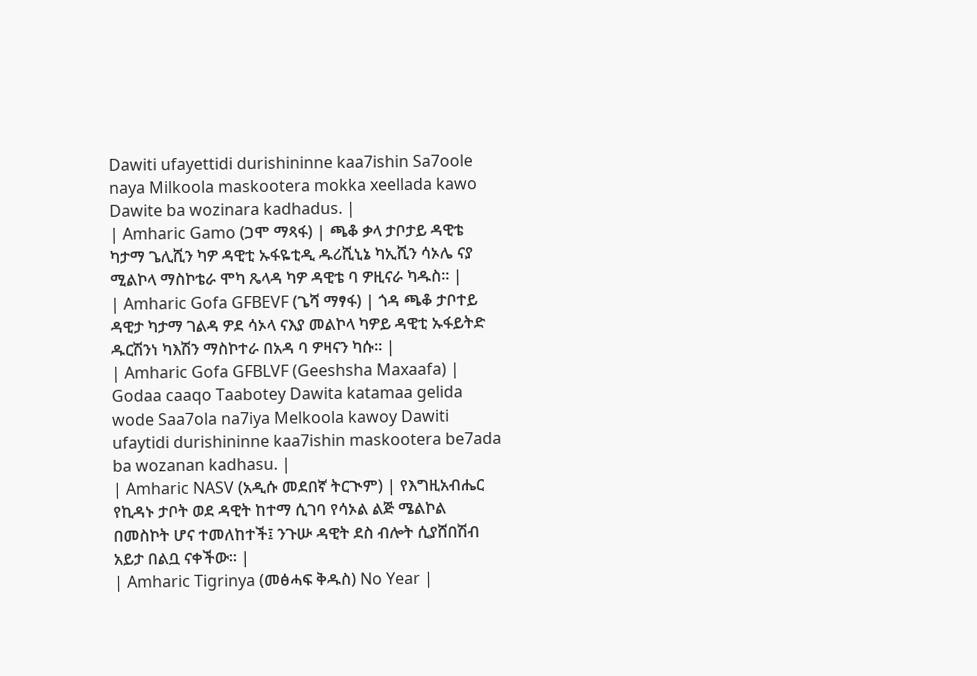Dawiti ufayettidi durishininne kaa7ishin Sa7oole naya Milkoola maskootera mokka xeellada kawo Dawite ba wozinara kadhadus. |
| Amharic Gamo (ጋሞ ማጻፋ) | ጫቆ ቃላ ታቦታይ ዳዊቴ ካታማ ጌሊሺን ካዎ ዳዊቲ ኡፋዬቲዲ ዱሪሺኒኔ ካኢሺን ሳኦሌ ናያ ሚልኮላ ማስኮቴራ ሞካ ጼላዳ ካዎ ዳዊቴ ባ ዎዚናራ ካዱስ። |
| Amharic Gofa GFBEVF (ጌሻ ማፃፋ) | ጎዳ ጫቆ ታቦተይ ዳዊታ ካታማ ገልዳ ዎደ ሳኦላ ናእያ መልኮላ ካዎይ ዳዊቲ ኡፋይትድ ዱርሽንነ ካእሽን ማስኮተራ በአዳ ባ ዎዛናን ካሱ። |
| Amharic Gofa GFBLVF (Geeshsha Maxaafa) | Godaa caaqo Taabotey Dawita katamaa gelida wode Saa7ola na7iya Melkoola kawoy Dawiti ufaytidi durishininne kaa7ishin maskootera be7ada ba wozanan kadhasu. |
| Amharic NASV (አዲሱ መደበኛ ትርጒም) | የእግዚአብሔር የኪዳኑ ታቦት ወደ ዳዊት ከተማ ሲገባ የሳኦል ልጅ ሜልኮል በመስኮት ሆና ተመለከተች፤ ንጉሡ ዳዊት ደስ ብሎት ሲያሸበሽብ አይታ በልቧ ናቀችው። |
| Amharic Tigrinya (መፅሓፍ ቅዱስ) No Year |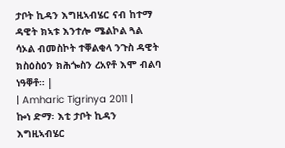ታቦት ኪዳን እግዚኣብሄር ናብ ከተማ ዳዊት ክኣቱ እንተሎ ሜልኮል ጓል ሳኦል ብመስኮት ተቐልቂላ ንጉስ ዳዊት ክስዕስዕን ክሕጐስን ረአየቶ እሞ ብልባ ነዓቐቶ። |
| Amharic Tigrinya 2011 | ኰነ ድማ፡ እቲ ታቦት ኪዳን እግዚኣብሄር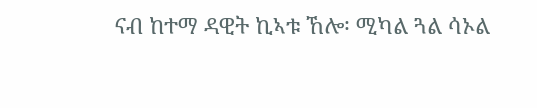ናብ ከተማ ዳዊት ኪኣቱ ኸሎ፡ ሚካል ጓል ሳኦል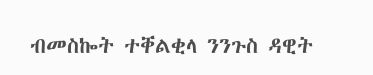ብመስኰት ተቐልቂላ ንንጉስ ዳዊት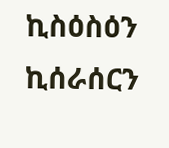ኪስዕስዕን ኪሰራሰርን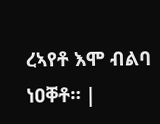ረኣየቶ እሞ ብልባ ነዐቐቶ። |